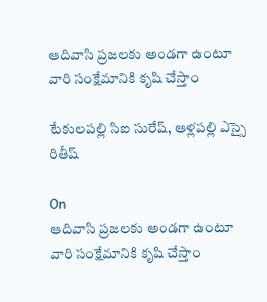ఆదివాసి ప్రజలకు అండగా ఉంటూ వారి సంక్షేమానికి కృషి చేస్తాం

టేకులపల్లి సిఐ సురేష్, ఆళ్లపల్లి ఎస్సై రితీష్

On
ఆదివాసి ప్రజలకు అండగా ఉంటూ వారి సంక్షేమానికి కృషి చేస్తాం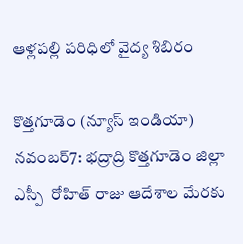ఆళ్లపల్లి పరిధిలో వైద్య శిబిరం

కొత్తగూడెం (న్యూస్ ఇండియా) నవంబర్7: భద్రాద్రి కొత్తగూడెం జిల్లా ఎస్పీ  రోహిత్ రాజు ఆదేశాల మేరకు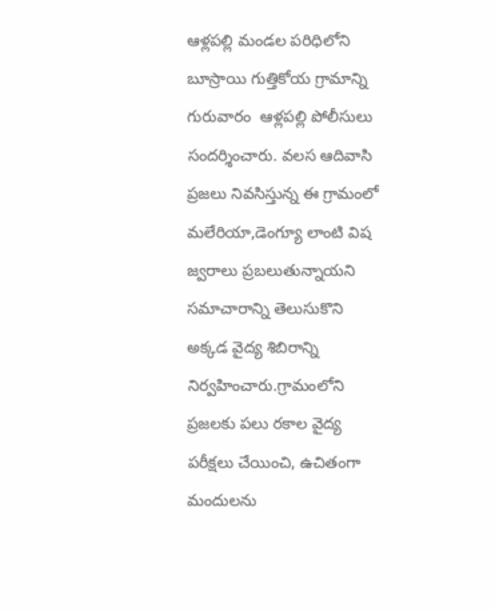ఆళ్లపల్లి మండల పరిధిలోని బూస్రాయి గుత్తికోయ గ్రామాన్ని గురువారం  ఆళ్లపల్లి పోలీసులు సందర్శించారు. వలస ఆదివాసి ప్రజలు నివసిస్తున్న ఈ గ్రామంలో మలేరియా,డెంగ్యూ లాంటి విష జ్వరాలు ప్రబలుతున్నాయని సమాచారాన్ని తెలుసుకొని అక్కడ వైద్య శిబిరాన్ని నిర్వహించారు.గ్రామంలోని ప్రజలకు పలు రకాల వైద్య పరీక్షలు చేయించి, ఉచితంగా మందులను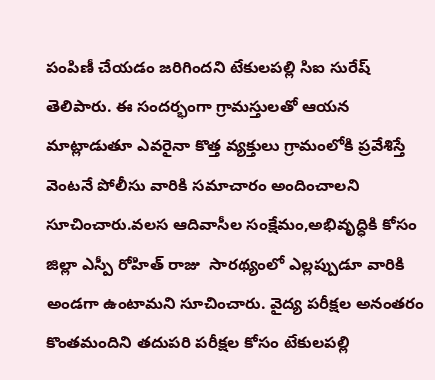పంపిణీ చేయడం జరిగిందని టేకులపల్లి సిఐ సురేష్ తెలిపారు. ఈ సందర్భంగా గ్రామస్తులతో ఆయన మాట్లాడుతూ ఎవరైనా కొత్త వ్యక్తులు గ్రామంలోకి ప్రవేశిస్తే వెంటనే పోలీసు వారికి సమాచారం అందించాలని సూచించారు.వలస ఆదివాసీల సంక్షేమం,అభివృద్ధికి కోసం జిల్లా ఎస్పీ రోహిత్ రాజు  సారథ్యంలో ఎల్లప్పుడూ వారికి అండగా ఉంటామని సూచించారు. వైద్య పరీక్షల అనంతరం కొంతమందిని తదుపరి పరీక్షల కోసం టేకులపల్లి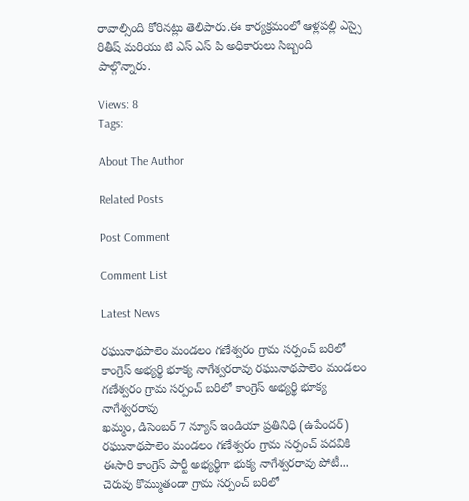రావాల్సింది కోరినట్లు తెలిపారు.ఈ కార్యక్రమంలో ఆళ్లపల్లి ఎస్సై రితీష్ మరియు టి ఎస్ ఎస్ పి అధికారులు సిబ్బంది పాల్గొన్నారు.

Views: 8
Tags:

About The Author

Related Posts

Post Comment

Comment List

Latest News

రఘునాథపాలెం మండలం గణేశ్వరం గ్రామ సర్పంచ్ బరిలో కాంగ్రెస్ అభ్యర్థి భూక్య నాగేశ్వరరావు రఘునాథపాలెం మండలం గణేశ్వరం గ్రామ సర్పంచ్ బరిలో కాంగ్రెస్ అభ్యర్థి భూక్య నాగేశ్వరరావు
ఖమ్మం, డిసెంబర్ 7 న్యూస్ ఇండియా ప్రతినిధి (ఉపేందర్) రఘునాథపాలెం మండలం గణేశ్వరం గ్రామ సర్పంచ్ పదవికి ఈసారి కాంగ్రెస్ పార్టీ అభ్యర్థిగా భుక్య నాగేశ్వరరావు పోటీ...
చెరువు కొమ్ముతండా గ్రామ సర్పంచ్ బరిలో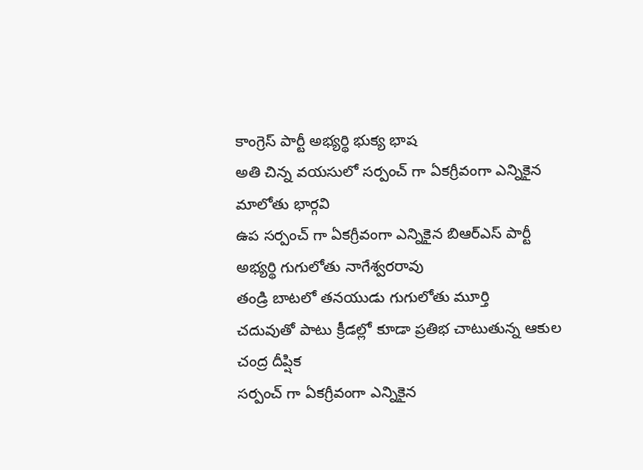కాంగ్రెస్ పార్టీ అభ్యర్థి భుక్య భాష
అతి చిన్న వయసులో సర్పంచ్ గా ఏకగ్రీవంగా ఎన్నికైన మాలోతు భార్గవి
ఉప సర్పంచ్ గా ఏకగ్రీవంగా ఎన్నికైన బిఆర్ఎస్ పార్టీ అభ్యర్థి గుగులోతు నాగేశ్వరరావు
తండ్రి బాటలో తనయుడు గుగులోతు మూర్తి
చదువుతో పాటు క్రీడల్లో కూడా ప్రతిభ చాటుతున్న ఆకుల చంద్ర దీప్షిక
సర్పంచ్ గా ఏకగ్రీవంగా ఎన్నికైన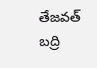తేజవత్ బద్రి